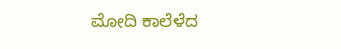ಮೋದಿ ಕಾಲೆಳೆದ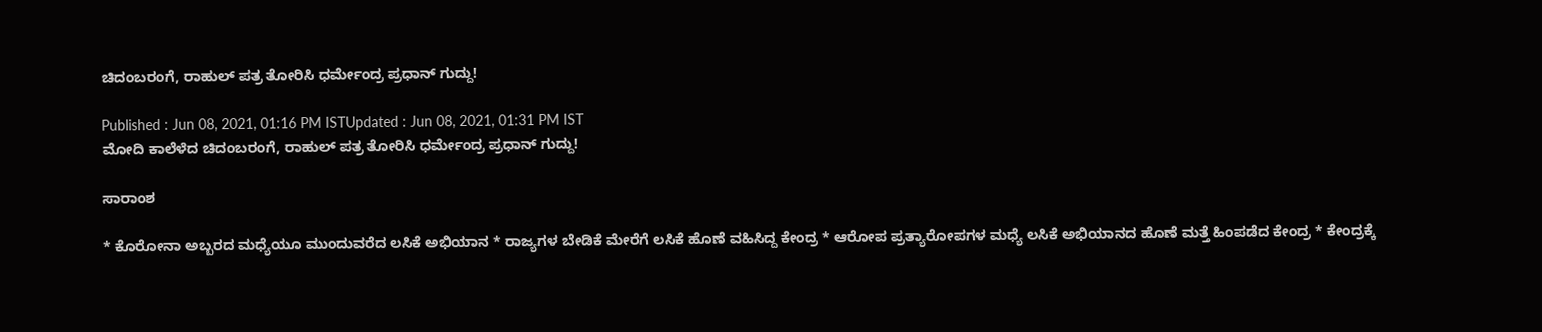ಚಿದಂಬರಂಗೆ, ರಾಹುಲ್ ಪತ್ರ ತೋರಿಸಿ ಧರ್ಮೇಂದ್ರ ಪ್ರಧಾನ್ ಗುದ್ದು!

Published : Jun 08, 2021, 01:16 PM ISTUpdated : Jun 08, 2021, 01:31 PM IST
ಮೋದಿ ಕಾಲೆಳೆದ ಚಿದಂಬರಂಗೆ, ರಾಹುಲ್ ಪತ್ರ ತೋರಿಸಿ ಧರ್ಮೇಂದ್ರ ಪ್ರಧಾನ್ ಗುದ್ದು!

ಸಾರಾಂಶ

* ಕೊರೋನಾ ಅಬ್ಬರದ ಮಧ್ಯೆಯೂ ಮುಂದುವರೆದ ಲಸಿಕೆ ಅಭಿಯಾನ * ರಾಜ್ಯಗಳ ಬೇಡಿಕೆ ಮೇರೆಗೆ ಲಸಿಕೆ ಹೊಣೆ ವಹಿಸಿದ್ದ ಕೇಂದ್ರ * ಆರೋಪ ಪ್ರತ್ಯಾರೋಪಗಳ ಮಧ್ಯೆ ಲಸಿಕೆ ಅಭಿಯಾನದ ಹೊಣೆ ಮತ್ತೆ ಹಿಂಪಡೆದ ಕೇಂದ್ರ * ಕೇಂದ್ರಕ್ಕೆ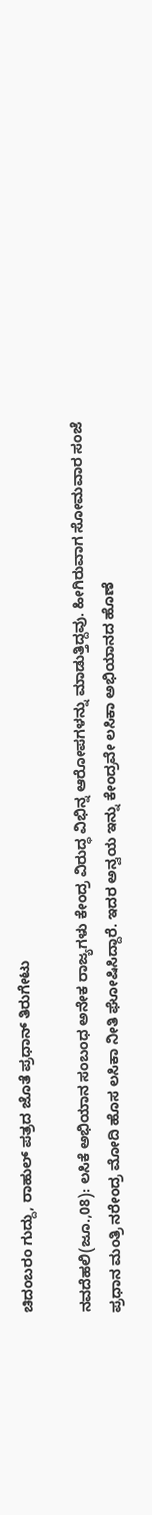ಚಿದಂಬರಂ ಗುದ್ದು, ರಾಹುಲ್ ಪತ್ರದ ಜೊತೆ ಪ್ರಧಾನ್ ತಿರುಗೇಟು

ನವದೆಹಲಿ(ಜೂ.,08): ಲಸಿಕೆ ಅಭಿಯಾನ ಸಂಬಂಧ ಅನೇಕ ರಾಜ್ಯಗಳು ಕೇಂದ್ರ ವಿರುದ್ಧ ವಿಭಿನ್ನ ಆರೋಪಗಳನ್ನು ಮಾಡುತ್ತಿದ್ದವು. ಹೀಗಿರುವಾಗ ಸೋಮವಾರ ಸಂಜೆ ಪ್ರಧಾನ ಮಂತ್ರಿ ನರೇಂದ್ರ ಮೋದಿ ಹೊಸ ಲಸಿಕಾ ನೀತಿ ಘೋಷಿಸಿದ್ದಾರೆ. ಇದರ ಅನ್ವಯ ಇನ್ನು ಕೇಂದ್ರವೇ ಲಸಿಕಾ ಅಭಿಯಾನದ ಹೊಣೆ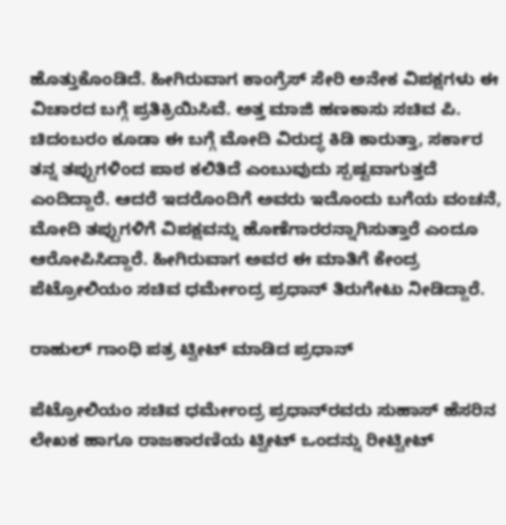ಹೊತ್ತುಕೊಂಡಿದೆ. ಹೀಗಿರುವಾಗ ಕಾಂಗ್ರೆಸ್‌ ಸೇರಿ ಅನೇಕ ವಿಪಕ್ಷಗಳು ಈ ವಿಚಾರದ ಬಗ್ಗೆ ಪ್ರತಿಕ್ರಿಯಿಸಿವೆ. ಅತ್ತ ಮಾಜಿ ಹಣಕಾಸು ಸಚಿವ ಪಿ. ಚಿದಂಬರಂ ಕೂಡಾ ಈ ಬಗ್ಗೆ ಮೋದಿ ವಿರುದ್ಧ ಕಿಡಿ ಕಾರುತ್ತಾ, ಸರ್ಕಾರ ತನ್ನ ತಪ್ಪುಗಳಿಂದ ಪಾಠ ಕಲಿತಿದೆ ಎಂಬುವುದು ಸ್ಪಷ್ಟವಾಗುತ್ತದೆ ಎಂದಿದ್ದಾರೆ. ಆದರೆ ಇದರೊಂದಿಗೆ ಅವರು ಇದೊಂದು ಬಗೆಯ ವಂಚನೆ, ಮೋದಿ ತಪ್ಪುಗಳಿಗೆ ವಿಪಕ್ಷವನ್ನು ಹೊಣೆಗಾರರನ್ನಾಗಿಸುತ್ತಾರೆ ಎಂದೂ ಆರೋಪಿಸಿದ್ದಾರೆ. ಹೀಗಿರುವಾಗ ಅವರ ಈ ಮಾತಿಗೆ ಕೇಂದ್ರ ಪೆಟ್ರೋಲಿಯಂ ಸಚಿವ ಧರ್ಮೇಂದ್ರ ಪ್ರಧಾನ್ ತಿರುಗೇಟು ನೀಡಿದ್ದಾರೆ.

ರಾಹುಲ್ ಗಾಂಧಿ ಪತ್ರ ಟ್ವೀಟ್‌ ಮಾಡಿದ ಪ್ರಧಾನ್

ಪೆಟ್ರೋಲಿಯಂ ಸಚಿವ ಧರ್ಮೇಂದ್ರ ಪ್ರಧಾನ್‌ರವರು ಸುಹಾಸ್‌ ಹೆಸರಿನ ಲೇಖಕ ಹಾಗೂ ರಾಜಕಾರಣಿಯ ಟ್ವೀಟ್‌ ಒಂದನ್ನು ರೀಟ್ವೀಟ್‌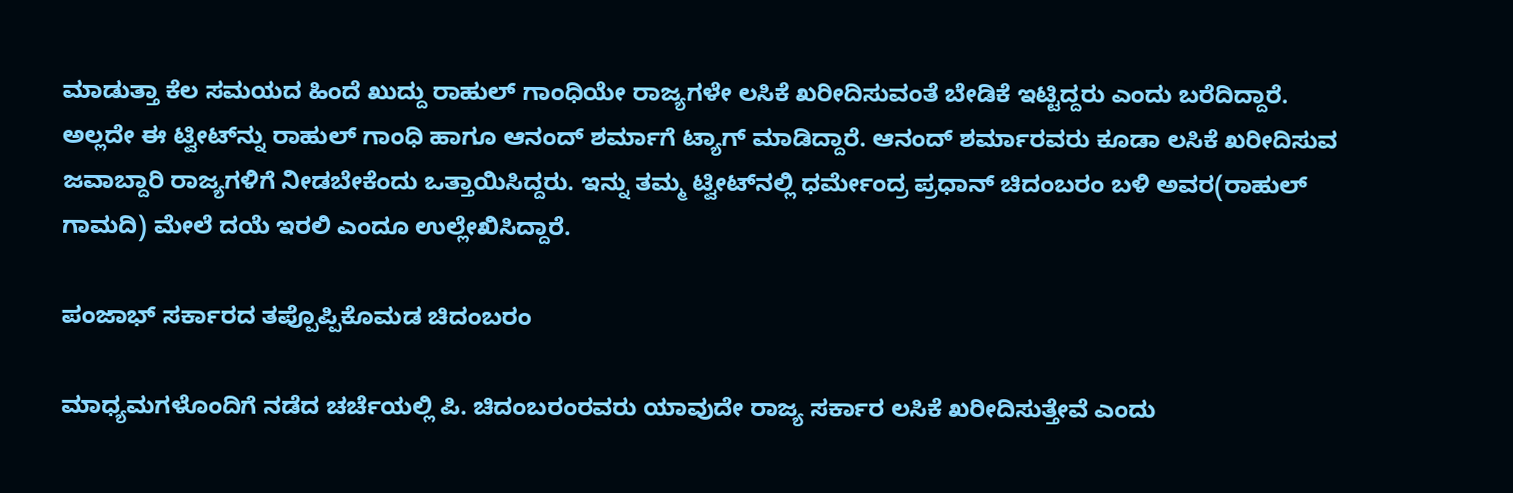ಮಾಡುತ್ತಾ ಕೆಲ ಸಮಯದ ಹಿಂದೆ ಖುದ್ದು ರಾಹುಲ್ ಗಾಂಧಿಯೇ ರಾಜ್ಯಗಳೇ ಲಸಿಕೆ ಖರೀದಿಸುವಂತೆ ಬೇಡಿಕೆ ಇಟ್ಟಿದ್ದರು ಎಂದು ಬರೆದಿದ್ದಾರೆ. ಅಲ್ಲದೇ ಈ ಟ್ವೀಟ್‌ನ್ನು ರಾಹುಲ್ ಗಾಂಧಿ ಹಾಗೂ ಆನಂದ್ ಶರ್ಮಾಗೆ ಟ್ಯಾಗ್ ಮಾಡಿದ್ದಾರೆ. ಆನಂದ್ ಶರ್ಮಾರವರು ಕೂಡಾ ಲಸಿಕೆ ಖರೀದಿಸುವ ಜವಾಬ್ದಾರಿ ರಾಜ್ಯಗಳಿಗೆ ನೀಡಬೇಕೆಂದು ಒತ್ತಾಯಿಸಿದ್ದರು. ಇನ್ನು ತಮ್ಮ ಟ್ವೀಟ್‌ನಲ್ಲಿ ಧರ್ಮೇಂದ್ರ ಪ್ರಧಾನ್‌ ಚಿದಂಬರಂ ಬಳಿ ಅವರ(ರಾಹುಲ್ ಗಾಮದಿ) ಮೇಲೆ ದಯೆ ಇರಲಿ ಎಂದೂ ಉಲ್ಲೇಖಿಸಿದ್ದಾರೆ.

ಪಂಜಾಭ್ ಸರ್ಕಾರದ ತಪ್ಪೊಪ್ಪಿಕೊಮಡ ಚಿದಂಬರಂ

ಮಾಧ್ಯಮಗಳೊಂದಿಗೆ ನಡೆದ ಚರ್ಚೆಯಲ್ಲಿ ಪಿ. ಚಿದಂಬರಂರವರು ಯಾವುದೇ ರಾಜ್ಯ ಸರ್ಕಾರ ಲಸಿಕೆ ಖರೀದಿಸುತ್ತೇವೆ ಎಂದು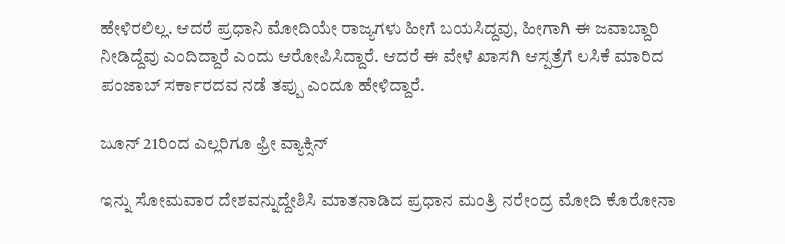ಹೇಳಿರಲಿಲ್ಲ. ಆದರೆ ಪ್ರಧಾನಿ ಮೋದಿಯೇ ರಾಜ್ಯಗಳು ಹೀಗೆ ಬಯಸಿದ್ದವು, ಹೀಗಾಗಿ ಈ ಜವಾಬ್ದಾರಿ ನೀಡಿದ್ದೆವು ಎಂದಿದ್ದಾರೆ ಎಂದು ಆರೋಪಿಸಿದ್ದಾರೆ. ಆದರೆ ಈ ವೇಳೆ ಖಾಸಗಿ ಆಸ್ಪತ್ರೆಗೆ ಲಸಿಕೆ ಮಾರಿದ ಪಂಜಾಬ್‌ ಸರ್ಕಾರದವ ನಡೆ ತಪ್ಪು ಎಂದೂ ಹೇಳಿದ್ದಾರೆ.

ಜೂನ್ 21ರಿಂದ ಎಲ್ಲರಿಗೂ ಫ್ರೀ ವ್ಯಾಕ್ಸಿನ್

ಇನ್ನು ಸೋಮವಾರ ದೇಶವನ್ನುದ್ದೇಶಿಸಿ ಮಾತನಾಡಿದ ಪ್ರಧಾನ ಮಂತ್ರಿ ನರೇಂದ್ರ ಮೋದಿ ಕೊರೋನಾ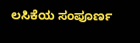ಲಸಿಕೆಯ ಸಂಪೂರ್ಣ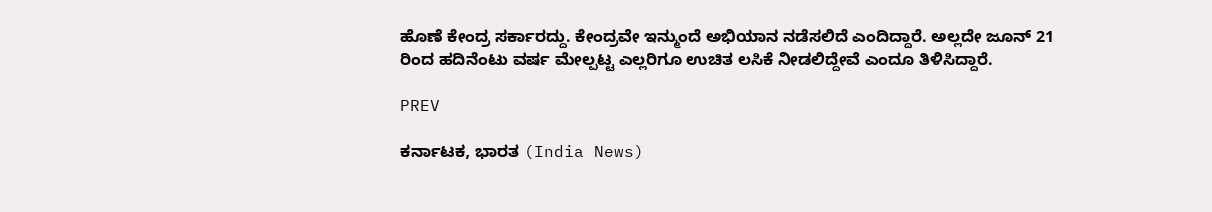ಹೊಣೆ ಕೇಂದ್ರ ಸರ್ಕಾರದ್ದು. ಕೇಂದ್ರವೇ ಇನ್ಮುಂದೆ ಅಭಿಯಾನ ನಡೆಸಲಿದೆ ಎಂದಿದ್ದಾರೆ. ಅಲ್ಲದೇ ಜೂನ್ 21 ರಿಂದ ಹದಿನೆಂಟು ವರ್ಷ ಮೇಲ್ಪಟ್ಟ ಎಲ್ಲರಿಗೂ ಉಚಿತ ಲಸಿಕೆ ನೀಡಲಿದ್ದೇವೆ ಎಂದೂ ತಿಳಿಸಿದ್ದಾರೆ.

PREV

ಕರ್ನಾಟಕ, ಭಾರತ (India News)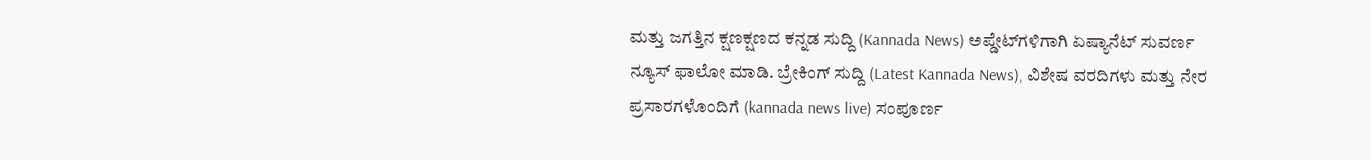ಮತ್ತು ಜಗತ್ತಿನ ಕ್ಷಣಕ್ಷಣದ ಕನ್ನಡ ಸುದ್ದಿ (Kannada News) ಅಪ್ಡೇಟ್‌ಗಳಿಗಾಗಿ ಏಷ್ಯಾನೆಟ್ ಸುವರ್ಣ ನ್ಯೂಸ್‌ ಫಾಲೋ ಮಾಡಿ. ಬ್ರೇಕಿಂಗ್ ಸುದ್ದಿ (Latest Kannada News), ವಿಶೇಷ ವರದಿಗಳು ಮತ್ತು ನೇರ ಪ್ರಸಾರಗಳೊಂದಿಗೆ (kannada news live) ಸಂಪೂರ್ಣ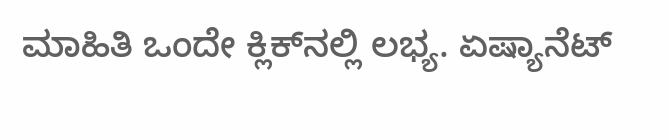ಮಾಹಿತಿ ಒಂದೇ ಕ್ಲಿಕ್‌ನಲ್ಲಿ ಲಭ್ಯ. ಏಷ್ಯಾನೆಟ್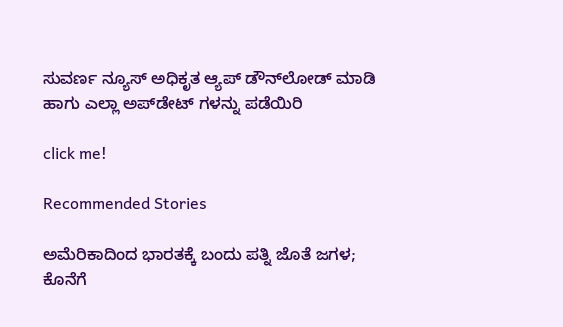ಸುವರ್ಣ ನ್ಯೂಸ್ ಅಧಿಕೃತ ಆ್ಯಪ್ ಡೌನ್‌ಲೋಡ್ ಮಾಡಿ ಹಾಗು ಎಲ್ಲಾ ಅಪ್‌ಡೇಟ್ ಗಳನ್ನು ಪಡೆಯಿರಿ

click me!

Recommended Stories

ಅಮೆರಿಕಾದಿಂದ ಭಾರತಕ್ಕೆ ಬಂದು ಪತ್ನಿ ಜೊತೆ ಜಗಳ; ಕೊನೆಗೆ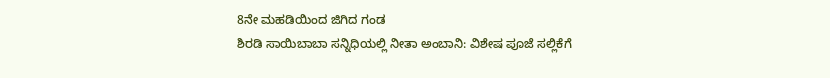8ನೇ ಮಹಡಿಯಿಂದ ಜಿಗಿದ ಗಂಡ
ಶಿರಡಿ ಸಾಯಿಬಾಬಾ ಸನ್ನಿಧಿಯಲ್ಲಿ ನೀತಾ ಅಂಬಾನಿ: ವಿಶೇಷ ಪೂಜೆ ಸಲ್ಲಿಕೆಗೆ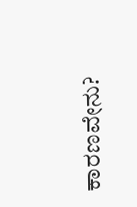ಕಾರಣವೇನು?